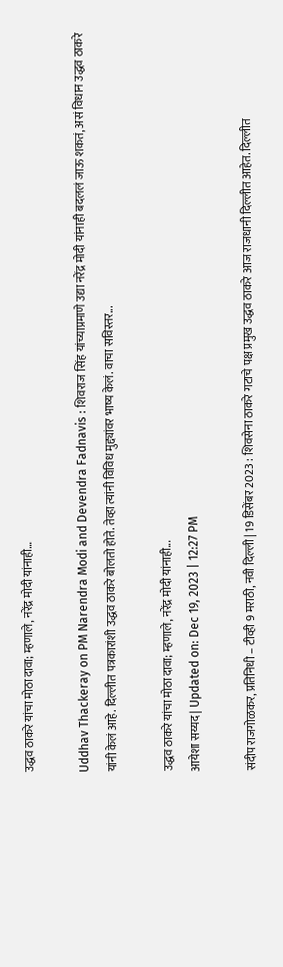उद्धव ठाकरे यांचा मोठा दावा; म्हणाले, नरेंद्र मोदी यांनाही…

Uddhav Thackeray on PM Narendra Modi and Devendra Fadnavis : शिवराज सिंह यांच्याप्रमाणे उद्या नरेंद्र मोदी यांनाही बदललं जाऊ शकतं, असं विधान उद्धव ठाकरे यांनी केलं आहे. दिल्लीत पत्रकारांशी उद्धव ठाकरे बोलतो होते. तेव्हा त्यांनी विविध मुद्द्यांवर भाष्य केलं. वाचा सविस्तर...

उद्धव ठाकरे यांचा मोठा दावा; म्हणाले, नरेंद्र मोदी यांनाही...
आयेशा सय्यद | Updated on: Dec 19, 2023 | 12:27 PM

संदीप राजगोळकर, प्रतिनिधी – टीव्ही 9 मराठी, नवी दिल्ली | 19 डिसेंबर 2023 : शिवसेना ठाकरे गटाचे पक्ष प्रमुख उद्धव ठाकरे आज राजधानी दिल्लीत आहेत. दिल्लीत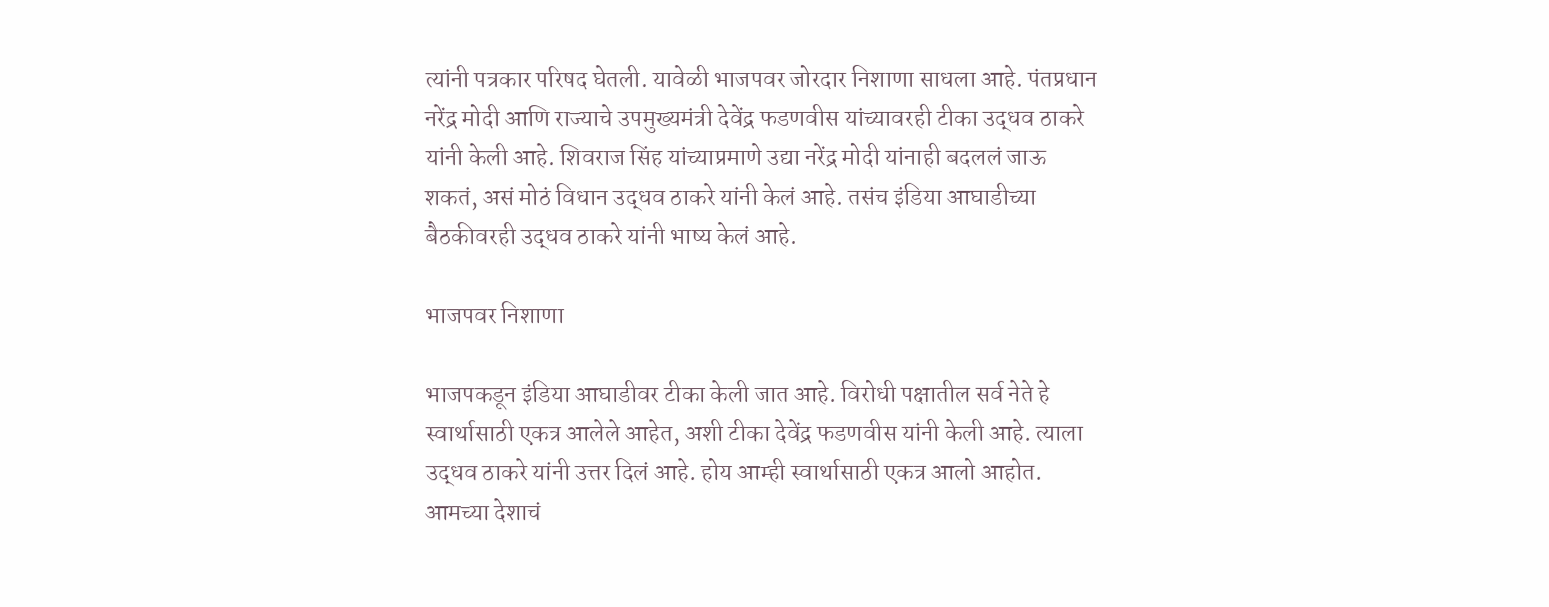त्यांनी पत्रकार परिषद घेतली. यावेळी भाजपवर जोरदार निशाणा साधला आहे. पंतप्रधान नरेंद्र मोदी आणि राज्याचे उपमुख्यमंत्री देवेंद्र फडणवीस यांच्यावरही टीका उद्धव ठाकरे यांनी केली आहे. शिवराज सिंह यांच्याप्रमाणे उद्या नरेंद्र मोदी यांनाही बदललं जाऊ शकतं, असं मोठं विधान उद्धव ठाकरे यांनी केलं आहे. तसंच इंडिया आघाडीच्या बैठकीवरही उद्धव ठाकरे यांनी भाष्य केलं आहे.

भाजपवर निशाणा

भाजपकडून इंडिया आघाडीवर टीका केली जात आहे. विरोधी पक्षातील सर्व नेते हे स्वार्थासाठी एकत्र आलेले आहेत, अशी टीका देवेंद्र फडणवीस यांनी केली आहे. त्याला उद्धव ठाकरे यांनी उत्तर दिलं आहे. होय आम्ही स्वार्थासाठी एकत्र आलो आहोत. आमच्या देशाचं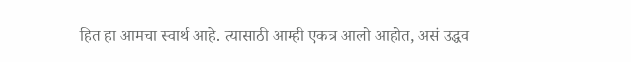हित हा आमचा स्वार्थ आहे. त्यासाठी आम्ही एकत्र आलो आहोत, असं उद्धव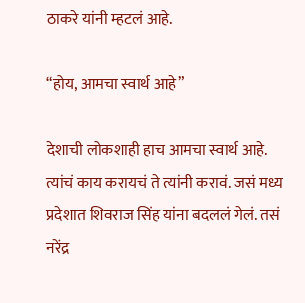ठाकरे यांनी म्हटलं आहे.

“होय, आमचा स्वार्थ आहे”

देशाची लोकशाही हाच आमचा स्वार्थ आहे. त्यांचं काय करायचं ते त्यांनी करावं. जसं मध्य प्रदेशात शिवराज सिंह यांना बदललं गेलं. तसं नरेंद्र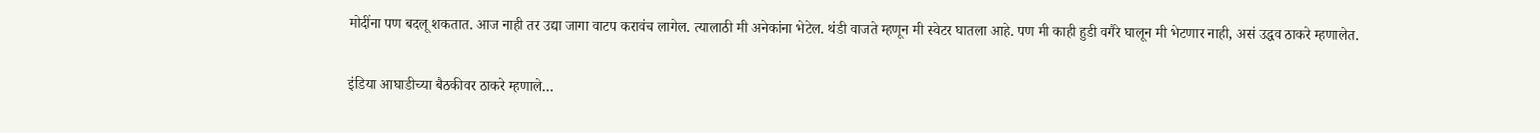मोदींना पण बदलू शकतात. आज नाही तर उद्या जागा वाटप करावंच लागेल. त्यालाठी मी अनेकांना भेटेल. थंडी वाजते म्हणून मी स्वेटर घातला आहे. पण मी काही हुडी वगैरे घालून मी भेटणार नाही, असं उद्धव ठाकरे म्हणालेत.

इंडिया आघाडीच्या बैठकीवर ठाकरे म्हणाले…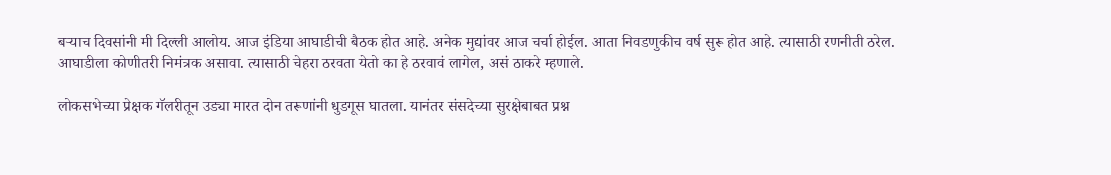बऱ्याच दिवसांनी मी दिल्ली आलोय. आज इंडिया आघाडीची बैठक होत आहे. अनेक मुद्यांवर आज चर्चा होईल. आता निवडणुकीच वर्ष सुरू होत आहे. त्यासाठी रणनीती ठरेल. आघाडीला कोणीतरी निमंत्रक असावा. त्यासाठी चेहरा ठरवता येतो का हे ठरवावं लागेल, असं ठाकरे म्हणाले.

लोकसभेच्या प्रेक्षक गॅलरीतून उड्या मारत दोन तरूणांनी धुडगूस घातला. यानंतर संसदेच्या सुरक्षेबाबत प्रश्न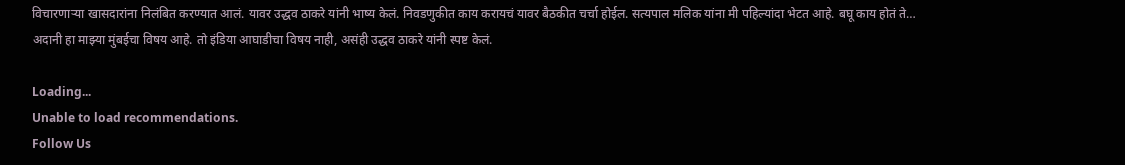विचारणाऱ्या खासदारांना निलंबित करण्यात आलं. यावर उद्धव ठाकरे यांनी भाष्य केलं. निवडणुकीत काय करायचं यावर बैठकीत चर्चा होईल. सत्यपाल मलिक यांना मी पहिल्यांदा भेटत आहे. बघू काय होतं ते… अदानी हा माझ्या मुंबईचा विषय आहे. तो इंडिया आघाडीचा विषय नाही, असंही उद्धव ठाकरे यांनी स्पष्ट केलं.

Loading...
Unable to load recommendations.
Follow Us